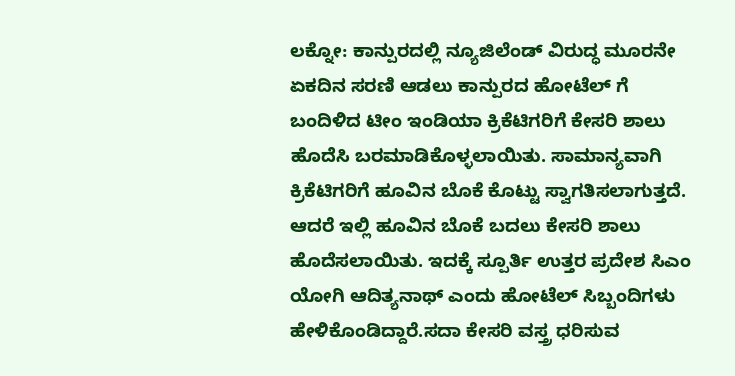ಲಕ್ನೋ: ಕಾನ್ಪುರದಲ್ಲಿ ನ್ಯೂಜಿಲೆಂಡ್ ವಿರುದ್ಧ ಮೂರನೇ ಏಕದಿನ ಸರಣಿ ಆಡಲು ಕಾನ್ಪುರದ ಹೋಟೆಲ್ ಗೆ ಬಂದಿಳಿದ ಟೀಂ ಇಂಡಿಯಾ ಕ್ರಿಕೆಟಿಗರಿಗೆ ಕೇಸರಿ ಶಾಲು ಹೊದೆಸಿ ಬರಮಾಡಿಕೊಳ್ಳಲಾಯಿತು. ಸಾಮಾನ್ಯವಾಗಿ ಕ್ರಿಕೆಟಿಗರಿಗೆ ಹೂವಿನ ಬೊಕೆ ಕೊಟ್ಟು ಸ್ವಾಗತಿಸಲಾಗುತ್ತದೆ. ಆದರೆ ಇಲ್ಲಿ ಹೂವಿನ ಬೊಕೆ ಬದಲು ಕೇಸರಿ ಶಾಲು ಹೊದೆಸಲಾಯಿತು. ಇದಕ್ಕೆ ಸ್ಪೂರ್ತಿ ಉತ್ತರ ಪ್ರದೇಶ ಸಿಎಂ ಯೋಗಿ ಆದಿತ್ಯನಾಥ್ ಎಂದು ಹೋಟೆಲ್ ಸಿಬ್ಬಂದಿಗಳು ಹೇಳಿಕೊಂಡಿದ್ದಾರೆ.ಸದಾ ಕೇಸರಿ ವಸ್ತ್ರ ಧರಿಸುವ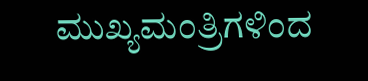ಮುಖ್ಯಮಂತ್ರಿಗಳಿಂದ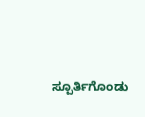ಸ್ಪೂರ್ತಿಗೊಂಡು